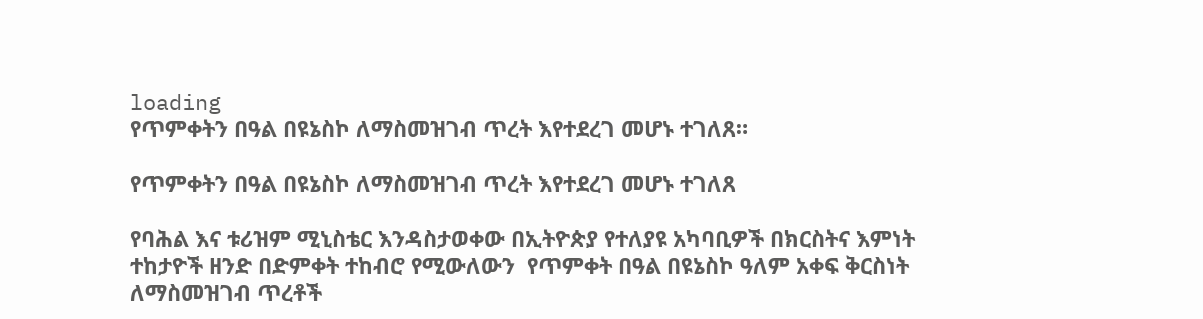loading
የጥምቀትን በዓል በዩኔስኮ ለማስመዝገብ ጥረት እየተደረገ መሆኑ ተገለጸ።

የጥምቀትን በዓል በዩኔስኮ ለማስመዝገብ ጥረት እየተደረገ መሆኑ ተገለጸ

የባሕል እና ቱሪዝም ሚኒስቴር እንዳስታወቀው በኢትዮጵያ የተለያዩ አካባቢዎች በክርስትና እምነት ተከታዮች ዘንድ በድምቀት ተከብሮ የሚውለውን  የጥምቀት በዓል በዩኔስኮ ዓለም አቀፍ ቅርስነት ለማስመዝገብ ጥረቶች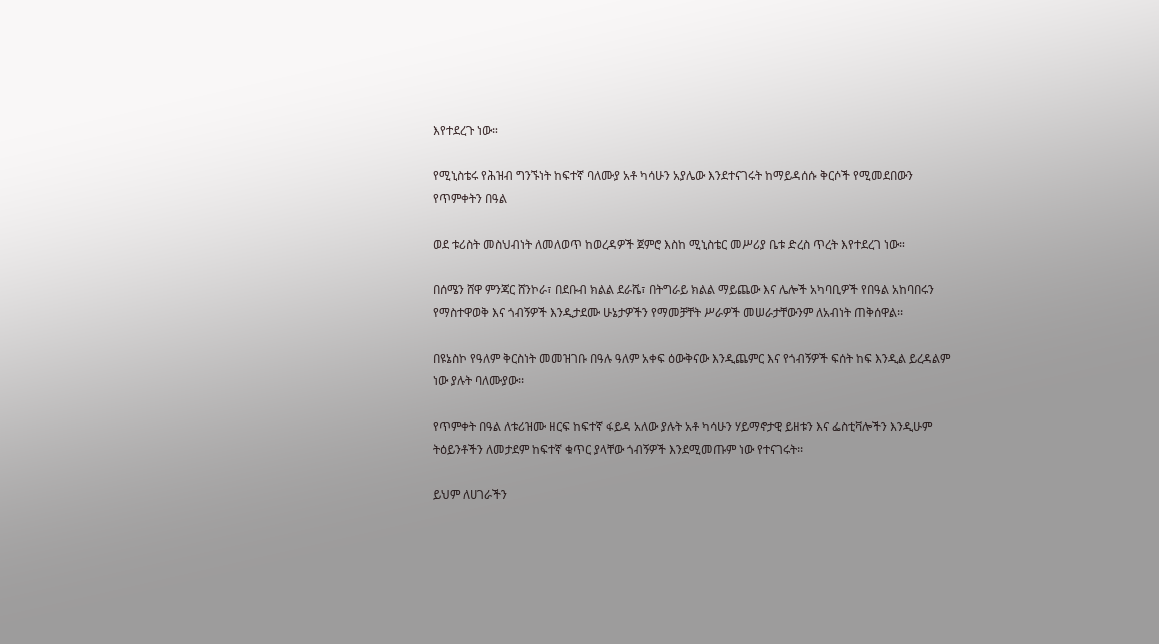እየተደረጉ ነው።

የሚኒስቴሩ የሕዝብ ግንኙነት ከፍተኛ ባለሙያ አቶ ካሳሁን አያሌው እንደተናገሩት ከማይዳሰሱ ቅርሶች የሚመደበውን የጥምቀትን በዓል

ወደ ቱሪስት መስህብነት ለመለወጥ ከወረዳዎች ጀምሮ እስከ ሚኒስቴር መሥሪያ ቤቱ ድረስ ጥረት እየተደረገ ነው።

በሰሜን ሸዋ ምንጃር ሸንኮራ፣ በደቡብ ክልል ደራሼ፣ በትግራይ ክልል ማይጨው እና ሌሎች አካባቢዎች የበዓል አከባበሩን የማስተዋወቅ እና ጎብኝዎች እንዲታደሙ ሁኔታዎችን የማመቻቸት ሥራዎች መሠራታቸውንም ለአብነት ጠቅሰዋል፡፡

በዩኔስኮ የዓለም ቅርስነት መመዝገቡ በዓሉ ዓለም አቀፍ ዕውቅናው እንዲጨምር እና የጎብኝዎች ፍሰት ከፍ እንዲል ይረዳልም ነው ያሉት ባለሙያው፡፡

የጥምቀት በዓል ለቱሪዝሙ ዘርፍ ከፍተኛ ፋይዳ አለው ያሉት አቶ ካሳሁን ሃይማኖታዊ ይዘቱን እና ፌስቲቫሎችን እንዲሁም ትዕይንቶችን ለመታደም ከፍተኛ ቁጥር ያላቸው ጎብኝዎች እንደሚመጡም ነው የተናገሩት፡፡

ይህም ለሀገራችን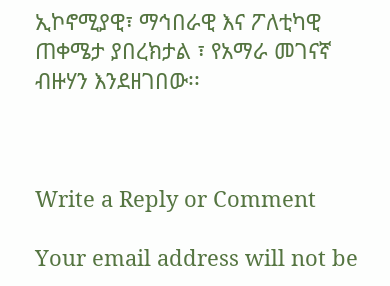ኢኮኖሚያዊ፣ ማኅበራዊ እና ፖለቲካዊ ጠቀሜታ ያበረክታል ፣ የአማራ መገናኛ ብዙሃን እንደዘገበው፡፡



Write a Reply or Comment

Your email address will not be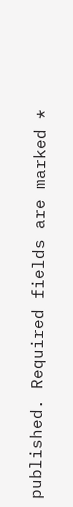published. Required fields are marked *